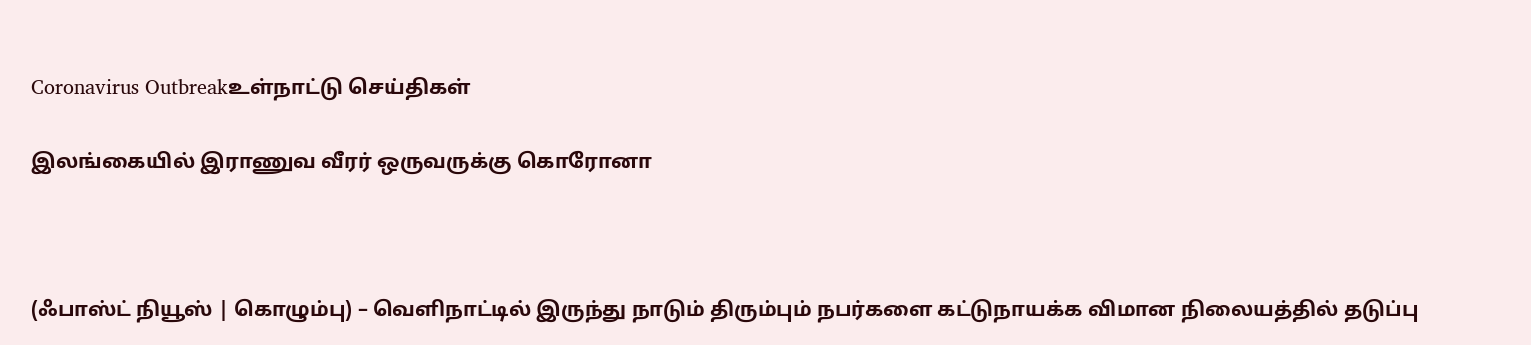Coronavirus Outbreakஉள்நாட்டு செய்திகள்

இலங்கையில் இராணுவ வீரர் ஒருவருக்கு கொரோனா



(ஃபாஸ்ட் நியூஸ் | கொழும்பு) – வெளிநாட்டில் இருந்து நாடும் திரும்பும் நபர்களை கட்டுநாயக்க விமான நிலையத்தில் தடுப்பு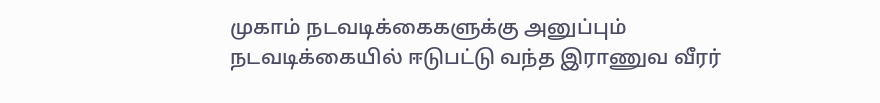முகாம் நடவடிக்கைகளுக்கு அனுப்பும் நடவடிக்கையில் ஈடுபட்டு வந்த இராணுவ வீரர்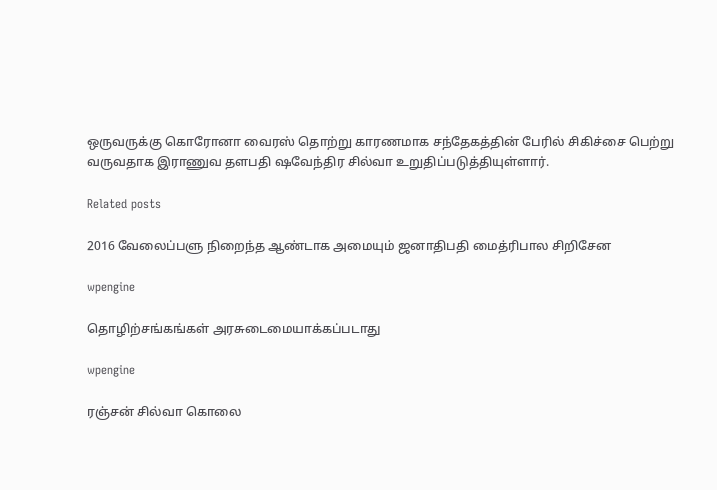ஒருவருக்கு கொரோனா வைரஸ் தொற்று காரணமாக சந்தேகத்தின் பேரில் சிகிச்சை பெற்று வருவதாக இராணுவ தளபதி ஷவேந்திர சில்வா உறுதிப்படுத்தியுள்ளார்.

Related posts

2016 வேலைப்பளு நிறைந்த ஆண்டாக அமையும் ஜனாதிபதி மைத்ரிபால சிறிசேன

wpengine

தொழிற்சங்கங்கள் அரசுடைமையாக்கப்படாது

wpengine

ரஞ்சன் சில்வா கொலை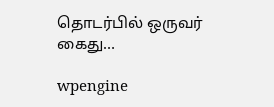தொடர்பில் ஒருவர் கைது…

wpengine